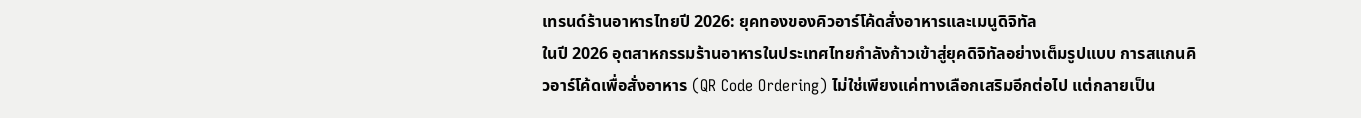เทรนด์ร้านอาหารไทยปี 2026: ยุคทองของคิวอาร์โค้ดสั่งอาหารและเมนูดิจิทัล
ในปี 2026 อุตสาหกรรมร้านอาหารในประเทศไทยกำลังก้าวเข้าสู่ยุคดิจิทัลอย่างเต็มรูปแบบ การสแกนคิวอาร์โค้ดเพื่อสั่งอาหาร (QR Code Ordering) ไม่ใช่เพียงแค่ทางเลือกเสริมอีกต่อไป แต่กลายเป็น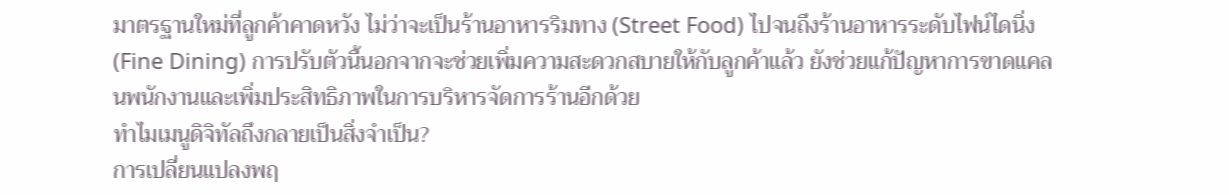มาตรฐานใหม่ที่ลูกค้าคาดหวัง ไม่ว่าจะเป็นร้านอาหารริมทาง (Street Food) ไปจนถึงร้านอาหารระดับไฟน์ไดนิ่ง (Fine Dining) การปรับตัวนี้นอกจากจะช่วยเพิ่มความสะดวกสบายให้กับลูกค้าแล้ว ยังช่วยแก้ปัญหาการขาดแคลนพนักงานและเพิ่มประสิทธิภาพในการบริหารจัดการร้านอีกด้วย
ทำไมเมนูดิจิทัลถึงกลายเป็นสิ่งจำเป็น?
การเปลี่ยนแปลงพฤ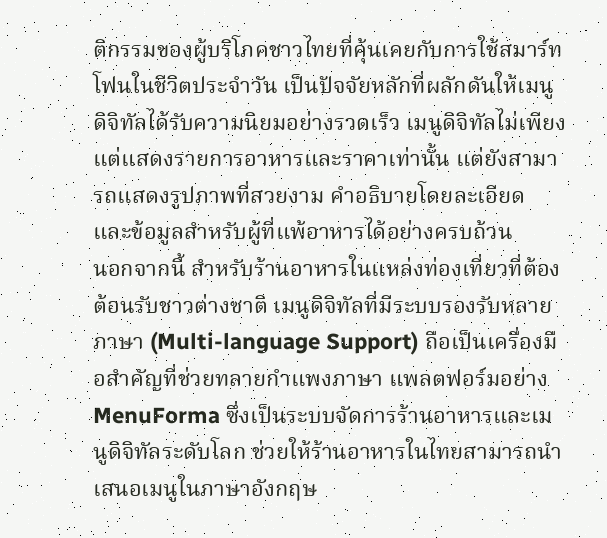ติกรรมของผู้บริโภคชาวไทยที่คุ้นเคยกับการใช้สมาร์ทโฟนในชีวิตประจำวัน เป็นปัจจัยหลักที่ผลักดันให้เมนูดิจิทัลได้รับความนิยมอย่างรวดเร็ว เมนูดิจิทัลไม่เพียงแต่แสดงรายการอาหารและราคาเท่านั้น แต่ยังสามารถแสดงรูปภาพที่สวยงาม คำอธิบายโดยละเอียด และข้อมูลสำหรับผู้ที่แพ้อาหารได้อย่างครบถ้วน
นอกจากนี้ สำหรับร้านอาหารในแหล่งท่องเที่ยวที่ต้องต้อนรับชาวต่างชาติ เมนูดิจิทัลที่มีระบบรองรับหลายภาษา (Multi-language Support) ถือเป็นเครื่องมือสำคัญที่ช่วยทลายกำแพงภาษา แพลตฟอร์มอย่าง MenuForma ซึ่งเป็นระบบจัดการร้านอาหารและเมนูดิจิทัลระดับโลก ช่วยให้ร้านอาหารในไทยสามารถนำเสนอเมนูในภาษาอังกฤษ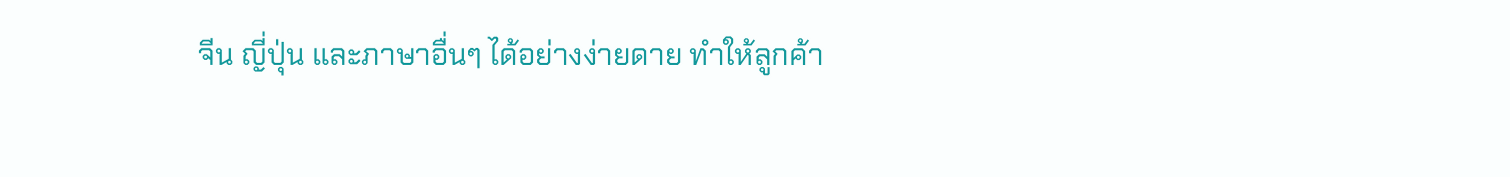จีน ญี่ปุ่น และภาษาอื่นๆ ได้อย่างง่ายดาย ทำให้ลูกค้า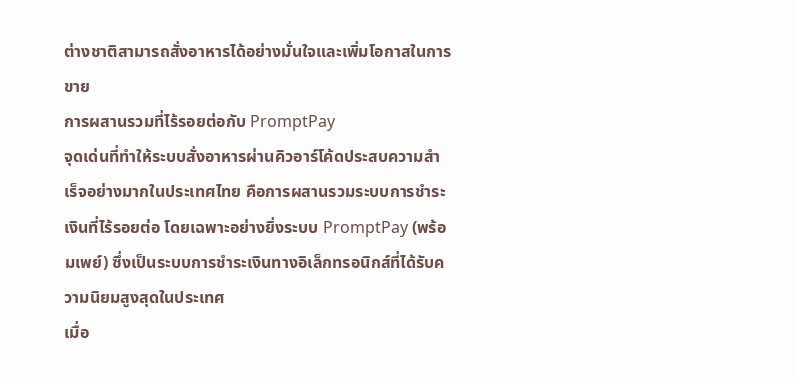ต่างชาติสามารถสั่งอาหารได้อย่างมั่นใจและเพิ่มโอกาสในการขาย
การผสานรวมที่ไร้รอยต่อกับ PromptPay
จุดเด่นที่ทำให้ระบบสั่งอาหารผ่านคิวอาร์โค้ดประสบความสำเร็จอย่างมากในประเทศไทย คือการผสานรวมระบบการชำระเงินที่ไร้รอยต่อ โดยเฉพาะอย่างยิ่งระบบ PromptPay (พร้อมเพย์) ซึ่งเป็นระบบการชำระเงินทางอิเล็กทรอนิกส์ที่ได้รับความนิยมสูงสุดในประเทศ
เมื่อ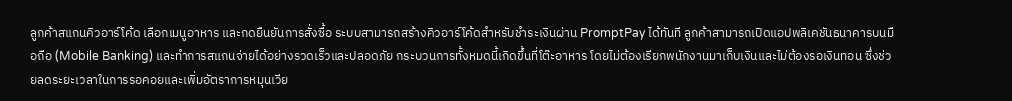ลูกค้าสแกนคิวอาร์โค้ด เลือกเมนูอาหาร และกดยืนยันการสั่งซื้อ ระบบสามารถสร้างคิวอาร์โค้ดสำหรับชำระเงินผ่าน PromptPay ได้ทันที ลูกค้าสามารถเปิดแอปพลิเคชันธนาคารบนมือถือ (Mobile Banking) และทำการสแกนจ่ายได้อย่างรวดเร็วและปลอดภัย กระบวนการทั้งหมดนี้เกิดขึ้นที่โต๊ะอาหาร โดยไม่ต้องเรียกพนักงานมาเก็บเงินและไม่ต้องรอเงินทอน ซึ่งช่วยลดระยะเวลาในการรอคอยและเพิ่มอัตราการหมุนเวีย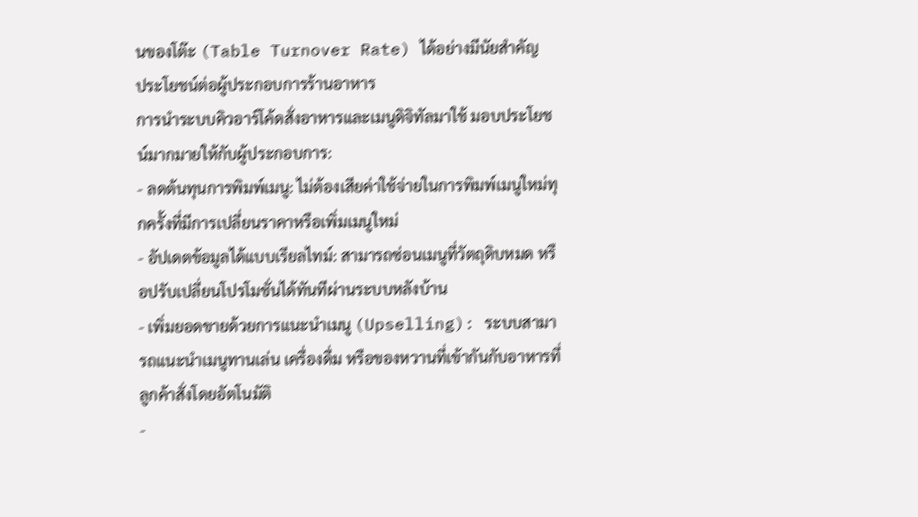นของโต๊ะ (Table Turnover Rate) ได้อย่างมีนัยสำคัญ
ประโยชน์ต่อผู้ประกอบการร้านอาหาร
การนำระบบคิวอาร์โค้ดสั่งอาหารและเมนูดิจิทัลมาใช้ มอบประโยชน์มากมายให้กับผู้ประกอบการ:
- ลดต้นทุนการพิมพ์เมนู: ไม่ต้องเสียค่าใช้จ่ายในการพิมพ์เมนูใหม่ทุกครั้งที่มีการเปลี่ยนราคาหรือเพิ่มเมนูใหม่
- อัปเดตข้อมูลได้แบบเรียลไทม์: สามารถซ่อนเมนูที่วัตถุดิบหมด หรือปรับเปลี่ยนโปรโมชั่นได้ทันทีผ่านระบบหลังบ้าน
- เพิ่มยอดขายด้วยการแนะนำเมนู (Upselling): ระบบสามารถแนะนำเมนูทานเล่น เครื่องดื่ม หรือของหวานที่เข้ากันกับอาหารที่ลูกค้าสั่งโดยอัตโนมัติ
-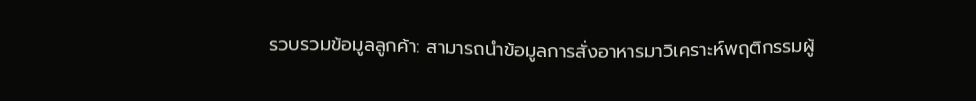รวบรวมข้อมูลลูกค้า: สามารถนำข้อมูลการสั่งอาหารมาวิเคราะห์พฤติกรรมผู้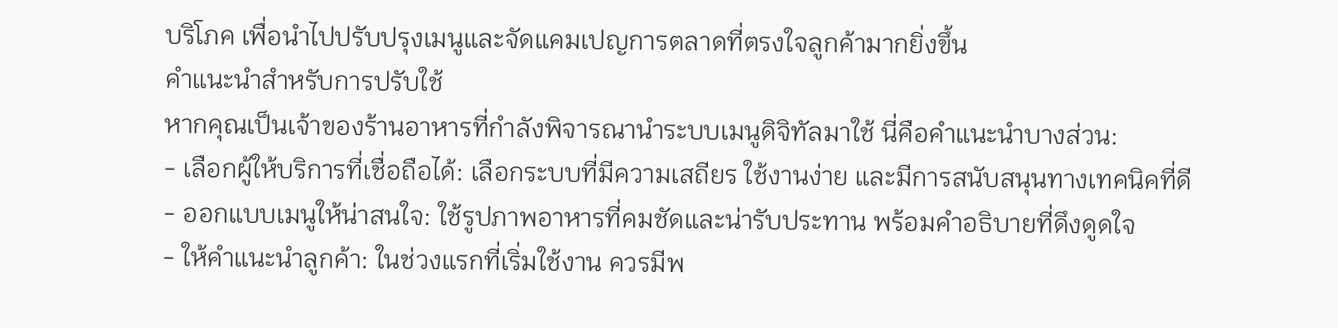บริโภค เพื่อนำไปปรับปรุงเมนูและจัดแคมเปญการตลาดที่ตรงใจลูกค้ามากยิ่งขึ้น
คำแนะนำสำหรับการปรับใช้
หากคุณเป็นเจ้าของร้านอาหารที่กำลังพิจารณานำระบบเมนูดิจิทัลมาใช้ นี่คือคำแนะนำบางส่วน:
- เลือกผู้ให้บริการที่เชื่อถือได้: เลือกระบบที่มีความเสถียร ใช้งานง่าย และมีการสนับสนุนทางเทคนิคที่ดี
- ออกแบบเมนูให้น่าสนใจ: ใช้รูปภาพอาหารที่คมชัดและน่ารับประทาน พร้อมคำอธิบายที่ดึงดูดใจ
- ให้คำแนะนำลูกค้า: ในช่วงแรกที่เริ่มใช้งาน ควรมีพ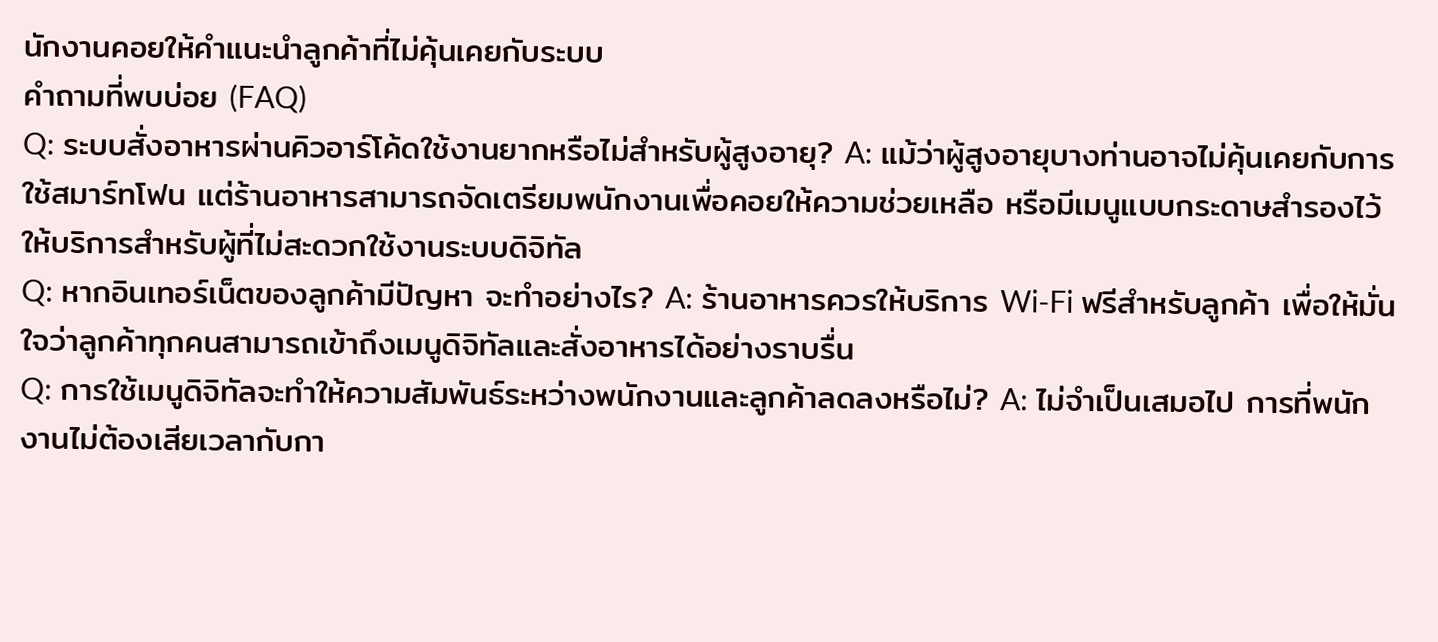นักงานคอยให้คำแนะนำลูกค้าที่ไม่คุ้นเคยกับระบบ
คำถามที่พบบ่อย (FAQ)
Q: ระบบสั่งอาหารผ่านคิวอาร์โค้ดใช้งานยากหรือไม่สำหรับผู้สูงอายุ? A: แม้ว่าผู้สูงอายุบางท่านอาจไม่คุ้นเคยกับการใช้สมาร์ทโฟน แต่ร้านอาหารสามารถจัดเตรียมพนักงานเพื่อคอยให้ความช่วยเหลือ หรือมีเมนูแบบกระดาษสำรองไว้ให้บริการสำหรับผู้ที่ไม่สะดวกใช้งานระบบดิจิทัล
Q: หากอินเทอร์เน็ตของลูกค้ามีปัญหา จะทำอย่างไร? A: ร้านอาหารควรให้บริการ Wi-Fi ฟรีสำหรับลูกค้า เพื่อให้มั่นใจว่าลูกค้าทุกคนสามารถเข้าถึงเมนูดิจิทัลและสั่งอาหารได้อย่างราบรื่น
Q: การใช้เมนูดิจิทัลจะทำให้ความสัมพันธ์ระหว่างพนักงานและลูกค้าลดลงหรือไม่? A: ไม่จำเป็นเสมอไป การที่พนักงานไม่ต้องเสียเวลากับกา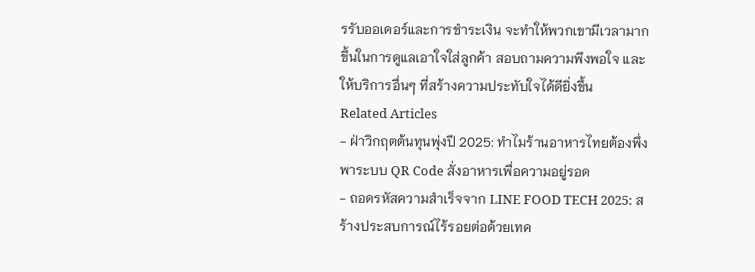รรับออเดอร์และการชำระเงิน จะทำให้พวกเขามีเวลามากขึ้นในการดูแลเอาใจใส่ลูกค้า สอบถามความพึงพอใจ และให้บริการอื่นๆ ที่สร้างความประทับใจได้ดียิ่งขึ้น
Related Articles
- ฝ่าวิกฤตต้นทุนพุ่งปี 2025: ทำไมร้านอาหารไทยต้องพึ่งพาระบบ QR Code สั่งอาหารเพื่อความอยู่รอด
- ถอดรหัสความสำเร็จจาก LINE FOOD TECH 2025: สร้างประสบการณ์ไร้รอยต่อด้วยเทค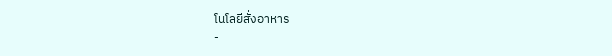โนโลยีสั่งอาหาร
-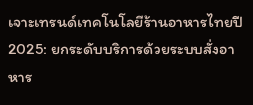เจาะเทรนด์เทคโนโลยีร้านอาหารไทยปี 2025: ยกระดับบริการด้วยระบบสั่งอาหาร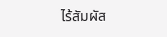ไร้สัมผัส